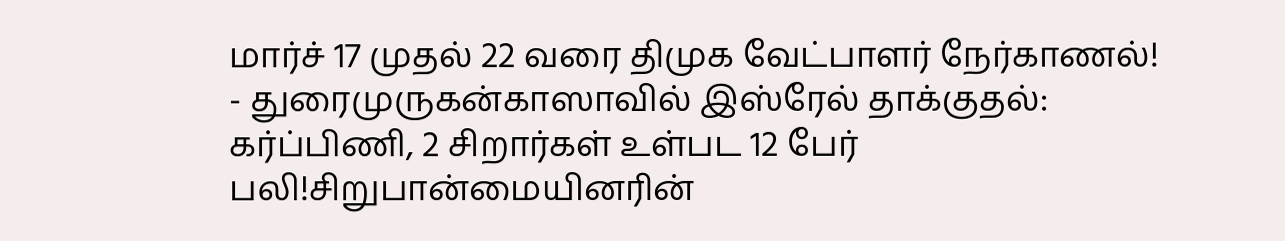மார்ச் 17 முதல் 22 வரை திமுக வேட்பாளர் நேர்காணல்! - துரைமுருகன்காஸாவில் இஸ்ரேல் தாக்குதல்: கர்ப்பிணி, 2 சிறார்கள் உள்பட 12 பேர் பலி!சிறுபான்மையினரின்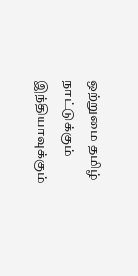ஒற்றுமை தமிழ் நாட்டுக்கும் இந்தியாவுக்கும்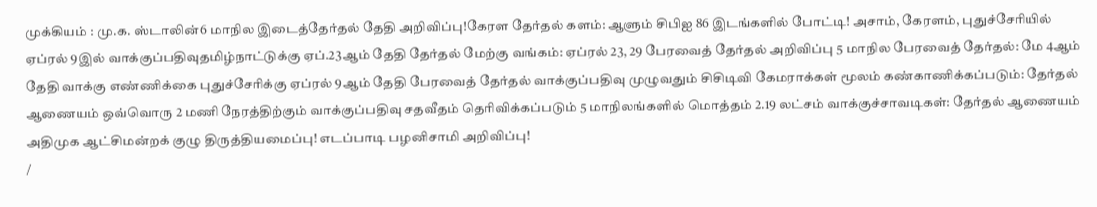முக்கியம் : மு.க. ஸ்டாலின்6 மாநில இடைத்தேர்தல் தேதி அறிவிப்பு!கேரள தேர்தல் களம்: ஆளும் சிபிஐ 86 இடங்களில் போட்டி! அசாம், கேரளம், புதுச்சேரியில் ஏப்ரல் 9இல் வாக்குப்பதிவுதமிழ்நாட்டுக்கு ஏப்.23ஆம் தேதி தேர்தல் மேற்கு வங்கம்: ஏப்ரல் 23, 29 பேரவைத் தேர்தல் அறிவிப்பு 5 மாநில பேரவைத் தேர்தல்: மே 4ஆம் தேதி வாக்கு எண்ணிக்கை புதுச்சேரிக்கு ஏப்ரல் 9ஆம் தேதி பேரவைத் தேர்தல் வாக்குப்பதிவு முழுவதும் சிசிடிவி கேமராக்கள் மூலம் கண்காணிக்கப்படும்: தேர்தல் ஆணையம் ஒவ்வொரு 2 மணி நேரத்திற்கும் வாக்குப்பதிவு சதவீதம் தெரிவிக்கப்படும் 5 மாநிலங்களில் மொத்தம் 2.19 லட்சம் வாக்குச்சாவடிகள்: தேர்தல் ஆணையம் அதிமுக ஆட்சிமன்றக் குழு திருத்தியமைப்பு! எடப்பாடி பழனிசாமி அறிவிப்பு!
/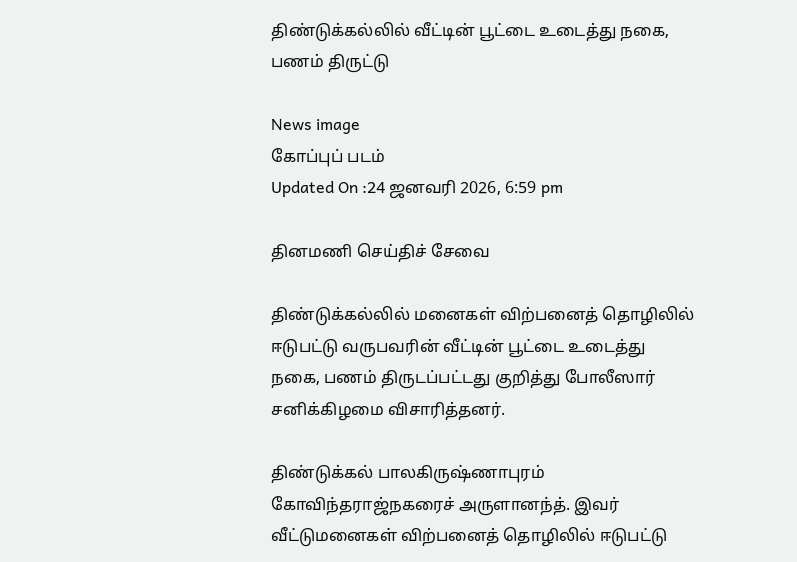திண்டுக்கல்லில் வீட்டின் பூட்டை உடைத்து நகை, பணம் திருட்டு

News image
கோப்புப் படம்
Updated On :24 ஜனவரி 2026, 6:59 pm

தினமணி செய்திச் சேவை

திண்டுக்கல்லில் மனைகள் விற்பனைத் தொழிலில் ஈடுபட்டு வருபவரின் வீட்டின் பூட்டை உடைத்து நகை, பணம் திருடப்பட்டது குறித்து போலீஸார் சனிக்கிழமை விசாரித்தனர்.

திண்டுக்கல் பாலகிருஷ்ணாபுரம் கோவிந்தராஜ்நகரைச் அருளானந்த். இவர் வீட்டுமனைகள் விற்பனைத் தொழிலில் ஈடுபட்டு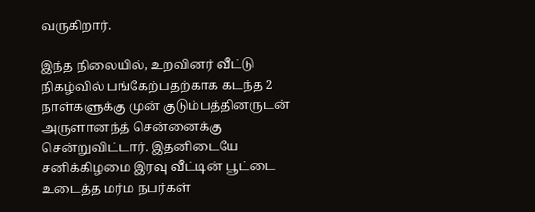வருகிறார்.

இந்த நிலையில், உறவினர் வீட்டு நிகழ்வில் பங்கேற்பதற்காக கடந்த 2 நாள்களுக்கு முன் குடும்பத்தினருடன் அருளானந்த் சென்னைக்கு சென்றுவிட்டார். இதனிடையே சனிக்கிழமை இரவு வீட்டின் பூட்டை உடைத்த மர்ம நபர்கள்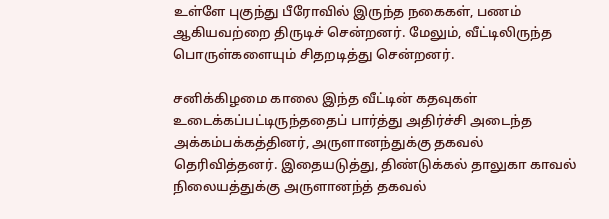உள்ளே புகுந்து பீரோவில் இருந்த நகைகள், பணம் ஆகியவற்றை திருடிச் சென்றனர். மேலும், வீட்டிலிருந்த பொருள்களையும் சிதறடித்து சென்றனர்.

சனிக்கிழமை காலை இந்த வீட்டின் கதவுகள் உடைக்கப்பட்டிருந்ததைப் பார்த்து அதிர்ச்சி அடைந்த அக்கம்பக்கத்தினர், அருளானந்துக்கு தகவல் தெரிவித்தனர். இதையடுத்து, திண்டுக்கல் தாலுகா காவல் நிலையத்துக்கு அருளானந்த் தகவல்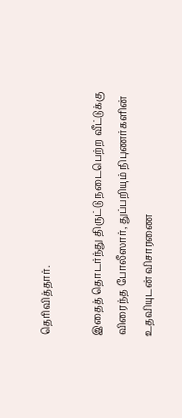தெரிவித்தார்.

இதைத் தொடர்ந்து திருட்டு நடைபெற்ற வீட்டுக்கு விரைந்த போலீஸார், துப்பறியும் நிபுணர்களின் உதவியுடன் விசாரணை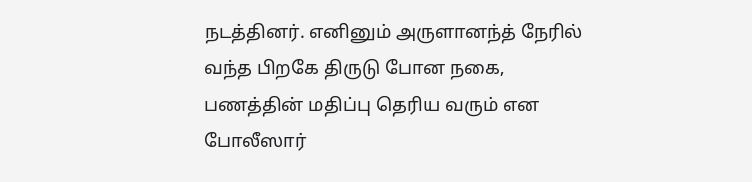நடத்தினர். எனினும் அருளானந்த் நேரில் வந்த பிறகே திருடு போன நகை, பணத்தின் மதிப்பு தெரிய வரும் என போலீஸார்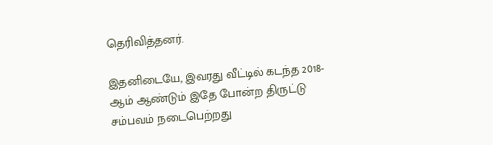தெரிவித்தனர்.

இதனிடையே, இவரது வீட்டில் கடந்த 2018-ஆம் ஆண்டும் இதே போன்ற திருட்டு சம்பவம் நடைபெற்றது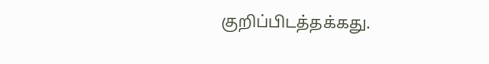குறிப்பிடத்தக்கது.